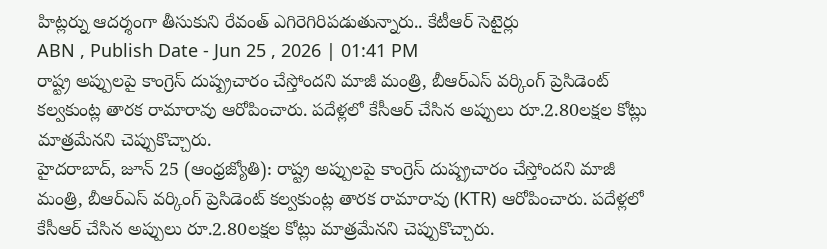హిట్లర్ను ఆదర్శంగా తీసుకుని రేవంత్ ఎగిరెగిరిపడుతున్నారు.. కేటీఆర్ సెటైర్లు
ABN , Publish Date - Jun 25 , 2026 | 01:41 PM
రాష్ట్ర అప్పులపై కాంగ్రెస్ దుష్ప్రచారం చేస్తోందని మాజీ మంత్రి, బీఆర్ఎస్ వర్కింగ్ ప్రెసిడెంట్ కల్వకుంట్ల తారక రామారావు ఆరోపించారు. పదేళ్లలో కేసీఆర్ చేసిన అప్పులు రూ.2.80లక్షల కోట్లు మాత్రమేనని చెప్పుకొచ్చారు.
హైదరాబాద్, జూన్ 25 (ఆంధ్రజ్యోతి): రాష్ట్ర అప్పులపై కాంగ్రెస్ దుష్ప్రచారం చేస్తోందని మాజీ మంత్రి, బీఆర్ఎస్ వర్కింగ్ ప్రెసిడెంట్ కల్వకుంట్ల తారక రామారావు (KTR) ఆరోపించారు. పదేళ్లలో కేసీఆర్ చేసిన అప్పులు రూ.2.80లక్షల కోట్లు మాత్రమేనని చెప్పుకొచ్చారు.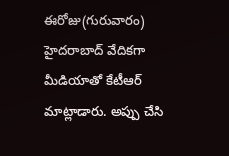ఈరోజు(గురువారం) హైదరాబాద్ వేదికగా మీడియాతో కేటీఆర్ మాట్లాడారు. అప్పు చేసి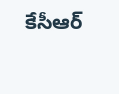కేసీఆర్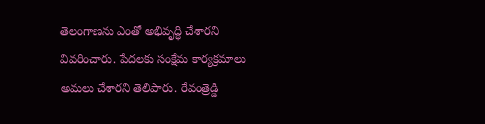తెలంగాణను ఎంతో అభివృద్ధి చేశారని వివరించారు. పేదలకు సంక్షేమ కార్యక్రమాలు అమలు చేశారని తెలిపారు. రేవంత్రెడ్డి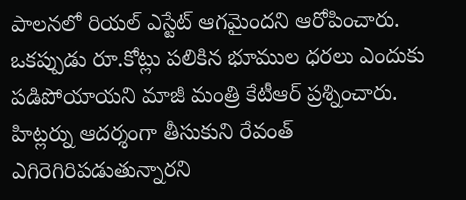పాలనలో రియల్ ఎస్టేట్ ఆగమైందని ఆరోపించారు.
ఒకప్పుడు రూ.కోట్లు పలికిన భూముల ధరలు ఎందుకు పడిపోయాయని మాజీ మంత్రి కేటీఆర్ ప్రశ్నించారు. హిట్లర్ను ఆదర్శంగా తీసుకుని రేవంత్ ఎగిరెగిరిపడుతున్నారని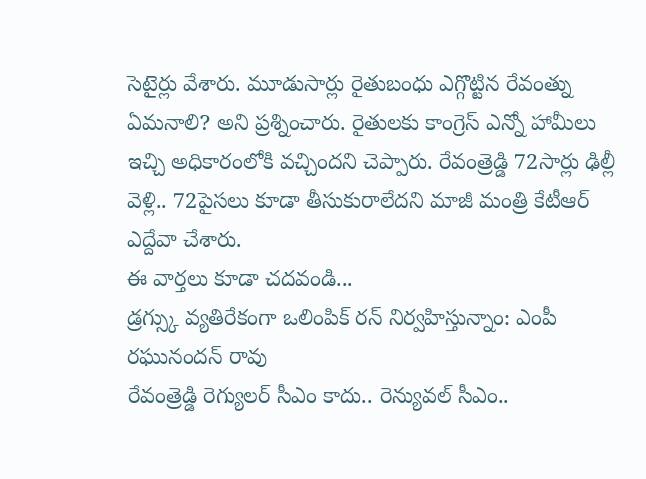సెటైర్లు వేశారు. మూడుసార్లు రైతుబంధు ఎగ్గొట్టిన రేవంత్ను ఏమనాలి? అని ప్రశ్నించారు. రైతులకు కాంగ్రెస్ ఎన్నో హామీలు ఇచ్చి అధికారంలోకి వచ్చిందని చెప్పారు. రేవంత్రెడ్డి 72సార్లు ఢిల్లీ వెళ్లి.. 72పైసలు కూడా తీసుకురాలేదని మాజీ మంత్రి కేటీఆర్ ఎద్దేవా చేశారు.
ఈ వార్తలు కూడా చదవండి...
డ్రగ్స్కు వ్యతిరేకంగా ఒలింపిక్ రన్ నిర్వహిస్తున్నాం: ఎంపీ రఘునందన్ రావు
రేవంత్రెడ్డి రెగ్యులర్ సీఎం కాదు.. రెన్యువల్ సీఎం..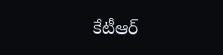కేటీఆర్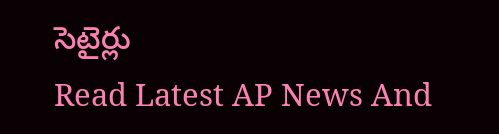సెటైర్లు
Read Latest AP News And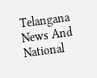Telangana News And National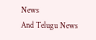News
And Telugu News